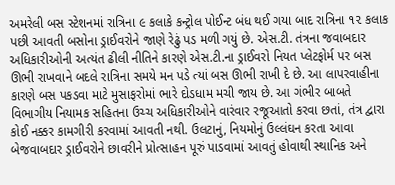અમરેલી બસ સ્ટેશનમાં રાત્રિના ૯ કલાકે કન્ટ્રોલ પોઈન્ટ બંધ થઈ ગયા બાદ રાત્રિના ૧૨ કલાક પછી આવતી બસોના ડ્રાઈવરોને જાણે રેઢું પડ મળી ગયું છે. એસ.ટી. તંત્રના જવાબદાર અધિકારીઓની અત્યંત ઢીલી નીતિને કારણે એસ.ટી.ના ડ્રાઈવરો નિયત પ્લેટફોર્મ પર બસ ઊભી રાખવાને બદલે રાત્રિના સમયે મન પડે ત્યાં બસ ઊભી રાખી દે છે. આ લાપરવાહીના કારણે બસ પકડવા માટે મુસાફરોમાં ભારે દોડધામ મચી જાય છે. આ ગંભીર બાબતે વિભાગીય નિયામક સહિતના ઉચ્ચ અધિકારીઓને વારંવાર રજૂઆતો કરવા છતાં, તંત્ર દ્વારા કોઈ નક્કર કામગીરી કરવામાં આવતી નથી. ઉલટાનું, નિયમોનું ઉલ્લંઘન કરતા આવા બેજવાબદાર ડ્રાઈવરોને છાવરીને પ્રોત્સાહન પૂરું પાડવામાં આવતું હોવાથી સ્થાનિક અને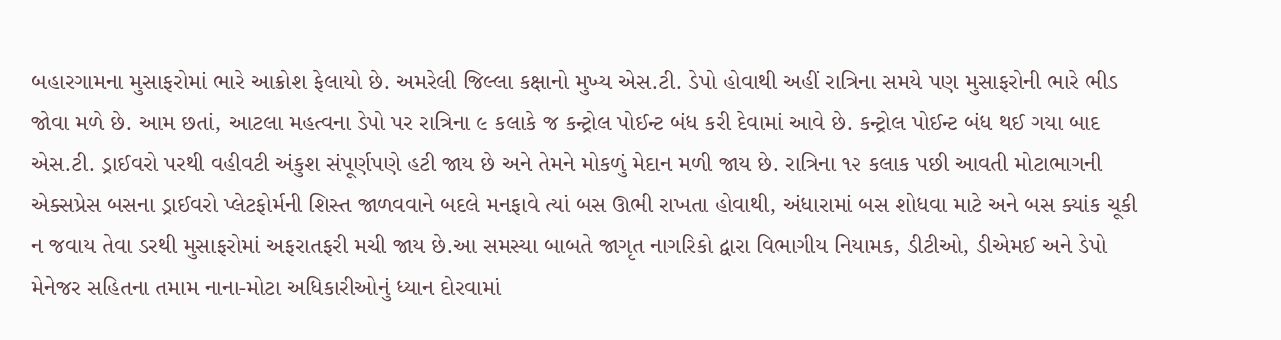બહારગામના મુસાફરોમાં ભારે આક્રોશ ફેલાયો છે. અમરેલી જિલ્લા કક્ષાનો મુખ્ય એસ.ટી. ડેપો હોવાથી અહીં રાત્રિના સમયે પણ મુસાફરોની ભારે ભીડ જોવા મળે છે. આમ છતાં, આટલા મહત્વના ડેપો પર રાત્રિના ૯ કલાકે જ કન્ટ્રોલ પોઈન્ટ બંધ કરી દેવામાં આવે છે. કન્ટ્રોલ પોઈન્ટ બંધ થઈ ગયા બાદ એસ.ટી. ડ્રાઈવરો પરથી વહીવટી અંકુશ સંપૂર્ણપણે હટી જાય છે અને તેમને મોકળું મેદાન મળી જાય છે. રાત્રિના ૧૨ કલાક પછી આવતી મોટાભાગની એક્સપ્રેસ બસના ડ્રાઈવરો પ્લેટફોર્મની શિસ્ત જાળવવાને બદલે મનફાવે ત્યાં બસ ઊભી રાખતા હોવાથી, અંધારામાં બસ શોધવા માટે અને બસ ક્યાંક ચૂકી ન જવાય તેવા ડરથી મુસાફરોમાં અફરાતફરી મચી જાય છે.આ સમસ્યા બાબતે જાગૃત નાગરિકો દ્વારા વિભાગીય નિયામક, ડીટીઓ, ડીએમઈ અને ડેપો મેનેજર સહિતના તમામ નાના-મોટા અધિકારીઓનું ધ્યાન દોરવામાં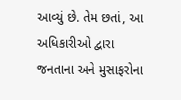આવ્યું છે. તેમ છતાં, આ અધિકારીઓ દ્વારા જનતાના અને મુસાફરોના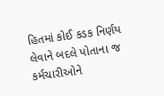હિતમાં કોઈ કડક નિર્ણય લેવાને બદલે પોતાના જ કર્મચારીઓને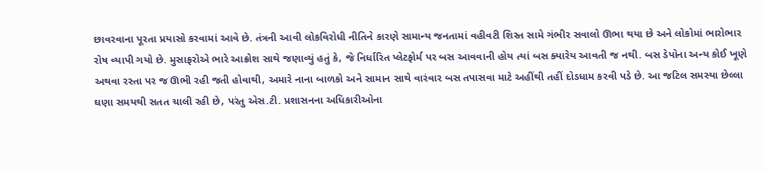છાવરવાના પૂરતા પ્રયાસો કરવામાં આવે છે. તંત્રની આવી લોકવિરોધી નીતિને કારણે સામાન્ય જનતામાં વહીવટી શિસ્ત સામે ગંભીર સવાલો ઊભા થયા છે અને લોકોમાં ભારોભાર રોષ વ્યાપી ગયો છે. મુસાફરોએ ભારે આક્રોશ સાથે જણાવ્યું હતું કે, જે નિર્ધારિત પ્લેટફોર્મ પર બસ આવવાની હોય ત્યાં બસ ક્યારેય આવતી જ નથી. બસ ડેપોના અન્ય કોઈ ખૂણે અથવા રસ્તા પર જ ઊભી રહી જતી હોવાથી, અમારે નાના બાળકો અને સામાન સાથે વારંવાર બસ તપાસવા માટે અહીંથી તહીં દોડધામ કરવી પડે છે. આ જટિલ સમસ્યા છેલ્લા ઘણા સમયથી સતત ચાલી રહી છે, પરંતુ એસ.ટી. પ્રશાસનના અધિકારીઓના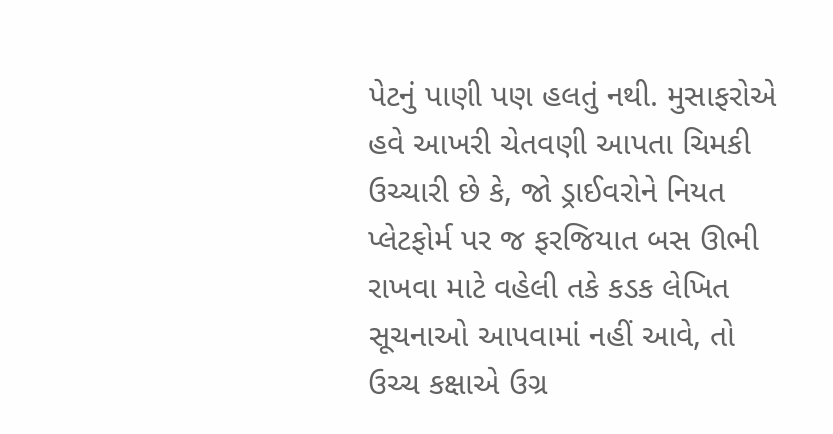પેટનું પાણી પણ હલતું નથી. મુસાફરોએ હવે આખરી ચેતવણી આપતા ચિમકી ઉચ્ચારી છે કે, જો ડ્રાઈવરોને નિયત પ્લેટફોર્મ પર જ ફરજિયાત બસ ઊભી રાખવા માટે વહેલી તકે કડક લેખિત સૂચનાઓ આપવામાં નહીં આવે, તો ઉચ્ચ કક્ષાએ ઉગ્ર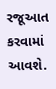રજૂઆત કરવામાં આવશે.